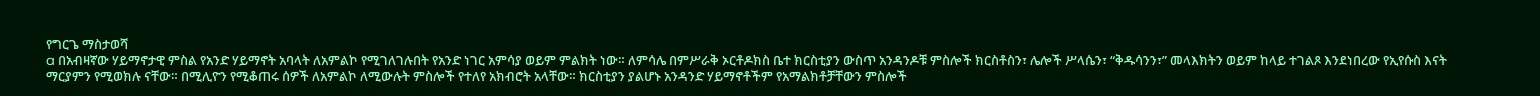የግርጌ ማስታወሻ
a በአብዛኛው ሃይማኖታዊ ምስል የአንድ ሃይማኖት አባላት ለአምልኮ የሚገለገሉበት የአንድ ነገር አምሳያ ወይም ምልክት ነው። ለምሳሌ በምሥራቅ ኦርቶዶክስ ቤተ ክርስቲያን ውስጥ አንዳንዶቹ ምስሎች ክርስቶስን፣ ሌሎች ሥላሴን፣ “ቅዱሳንን፣” መላእክትን ወይም ከላይ ተገልጾ እንደነበረው የኢየሱስ እናት ማርያምን የሚወክሉ ናቸው። በሚሊዮን የሚቆጠሩ ሰዎች ለአምልኮ ለሚውሉት ምስሎች የተለየ አክብሮት አላቸው። ክርስቲያን ያልሆኑ አንዳንድ ሃይማኖቶችም የአማልክቶቻቸውን ምስሎች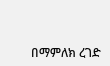በማምለክ ረገድ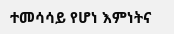ተመሳሳይ የሆነ እምነትና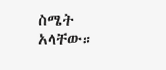ስሜት አላቸው።